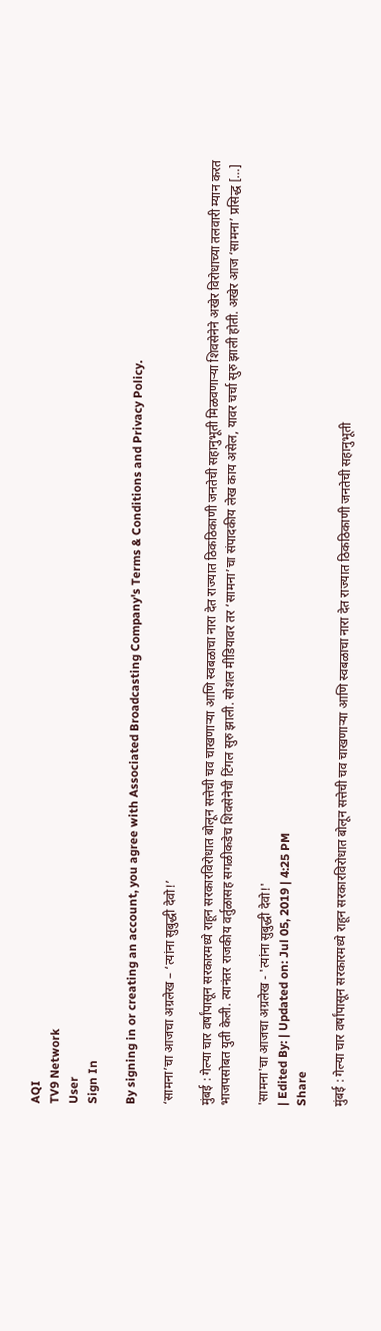AQI
TV9 Network
User
Sign In

By signing in or creating an account, you agree with Associated Broadcasting Company's Terms & Conditions and Privacy Policy.

‘सामना’चा आजचा अग्रलेख – ‘त्यांना सुबुद्धी देवो!’

मुंबई : गेल्या चार वर्षांपासून सरकारमध्ये राहून सरकारविरोधात बोलून सत्तेची चव चाखणाऱ्या आणि स्वबळाचा नारा देत राज्यात ठिकठिकाणी जनतेची सहानुभूती मिळवणाऱ्या शिवसेनेने अखेर विरोधाच्या तलवारी म्यान करत भाजपसोबत युती केली. त्यानंतर राजकीय वर्तुळासह सगळीकडेच शिवसेनेची टिंगल सुरु झाली. सोशल मीडियावर तर ‘सामना’चा संपादकीय लेख काय असेल, यावर चर्चा सुरु झाली होती. अखेर आज ‘सामना’ प्रसिद्ध […]

'सामना'चा आजचा अग्रलेख - 'त्यांना सुबुद्धी देवो!'
| Edited By: | Updated on: Jul 05, 2019 | 4:25 PM
Share

मुंबई : गेल्या चार वर्षांपासून सरकारमध्ये राहून सरकारविरोधात बोलून सत्तेची चव चाखणाऱ्या आणि स्वबळाचा नारा देत राज्यात ठिकठिकाणी जनतेची सहानुभूती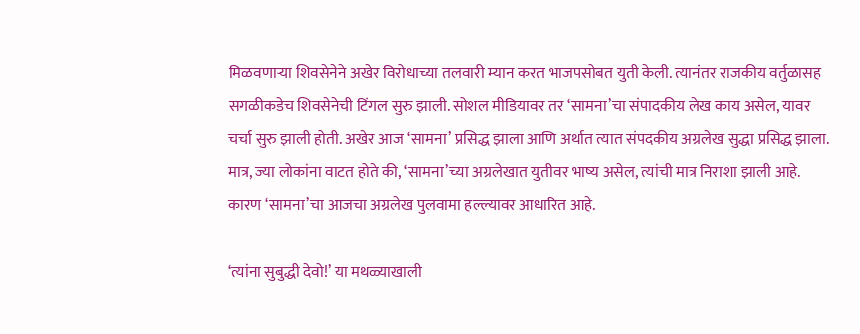मिळवणाऱ्या शिवसेनेने अखेर विरोधाच्या तलवारी म्यान करत भाजपसोबत युती केली. त्यानंतर राजकीय वर्तुळासह सगळीकडेच शिवसेनेची टिंगल सुरु झाली. सोशल मीडियावर तर ‘सामना’चा संपादकीय लेख काय असेल, यावर चर्चा सुरु झाली होती. अखेर आज ‘सामना’ प्रसिद्ध झाला आणि अर्थात त्यात संपदकीय अग्रलेख सुद्धा प्रसिद्ध झाला. मात्र, ज्या लोकांना वाटत होते की, ‘सामना’च्या अग्रलेखात युतीवर भाष्य असेल, त्यांची मात्र निराशा झाली आहे. कारण ‘सामना’चा आजचा अग्रलेख पुलवामा हल्ल्यावर आधारित आहे.

‘त्यांना सुबुद्धी देवो!’ या मथळ्याखाली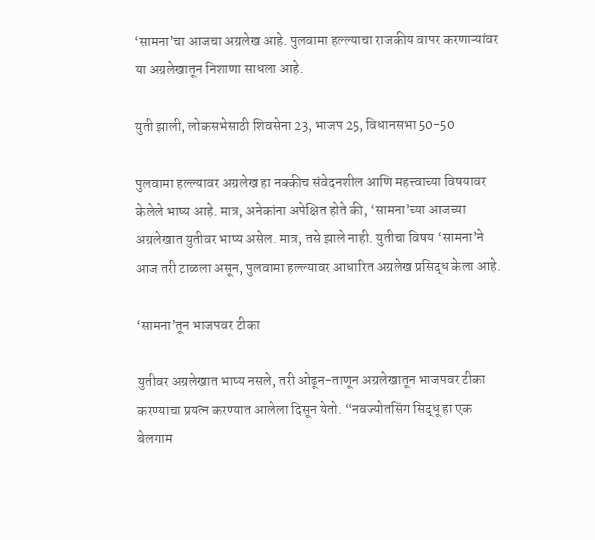‘सामना’चा आजचा अग्रलेख आहे. पुलवामा हल्ल्याचा राजकीय वापर करणाऱ्यांवर या अग्रलेखातून निशाणा साधला आहे.

युती झाली, लोकसभेसाठी शिवसेना 23, भाजप 25, विधानसभा 50-50

पुलवामा हल्ल्यावर अग्रलेख हा नक्कीच संवेदनशील आणि महत्त्वाच्या विषयावर केलेले भाष्य आहे. मात्र, अनेकांना अपेक्षित होते की, ‘सामना’च्या आजच्या अग्रलेखात युतीवर भाष्य असेल. मात्र, तसे झाले नाही. युतीचा विषय ‘सामना’ने आज तरी टाळला असून, पुलवामा हल्ल्यावर आधारित अग्रलेख प्रसिद्ध केला आहे.

‘सामना’तून भाजपवर टीका

युतीवर अग्रलेखात भाष्य नसले, तरी ओढून-ताणून अग्रलेखातून भाजपवर टीका करण्याचा प्रयत्न करण्यात आलेला दिसून येतो. “नवज्योतसिंग सिद्धू हा एक बेलगाम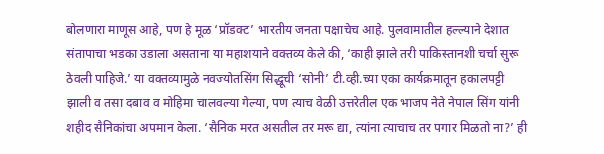बोलणारा माणूस आहे, पण हे मूळ ‘प्रॉडक्ट’ भारतीय जनता पक्षाचेच आहे. पुलवामातील हल्ल्याने देशात संतापाचा भडका उडाला असताना या महाशयाने वक्तव्य केले की, ‘काही झाले तरी पाकिस्तानशी चर्चा सुरू ठेवली पाहिजे.’ या वक्तव्यामुळे नवज्योतसिंग सिद्धूची ‘सोनी’ टी.व्ही.च्या एका कार्यक्रमातून हकालपट्टी झाली व तसा दबाव व मोहिमा चालवल्या गेल्या, पण त्याच वेळी उत्तरेतील एक भाजप नेते नेपाल सिंग यांनी शहीद सैनिकांचा अपमान केला. ‘सैनिक मरत असतील तर मरू द्या, त्यांना त्याचाच तर पगार मिळतो ना?’ ही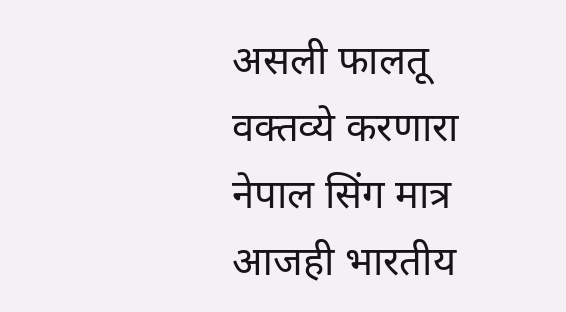असली फालतू वक्तव्ये करणारा नेपाल सिंग मात्र आजही भारतीय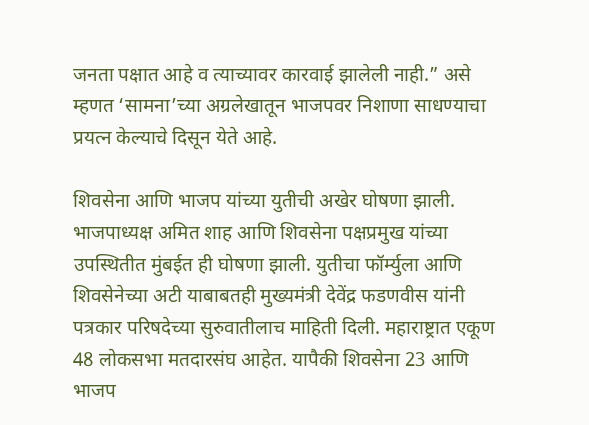जनता पक्षात आहे व त्याच्यावर कारवाई झालेली नाही.” असे म्हणत ‘सामना’च्या अग्रलेखातून भाजपवर निशाणा साधण्याचा प्रयत्न केल्याचे दिसून येते आहे.

शिवसेना आणि भाजप यांच्या युतीची अखेर घोषणा झाली. भाजपाध्यक्ष अमित शाह आणि शिवसेना पक्षप्रमुख यांच्या उपस्थितीत मुंबईत ही घोषणा झाली. युतीचा फॉर्म्युला आणि शिवसेनेच्या अटी याबाबतही मुख्यमंत्री देवेंद्र फडणवीस यांनी पत्रकार परिषदेच्या सुरुवातीलाच माहिती दिली. महाराष्ट्रात एकूण 48 लोकसभा मतदारसंघ आहेत. यापैकी शिवसेना 23 आणि भाजप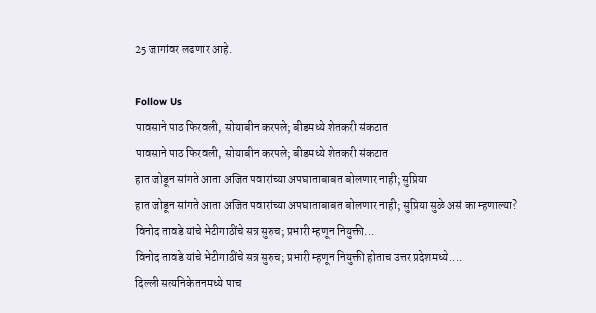25 जागांवर लढणार आहे.

Follow Us
पावसाने पाठ फिरवली, सोयाबीन करपले; बीडमध्ये शेतकरी संकटात
पावसाने पाठ फिरवली, सोयाबीन करपले; बीडमध्ये शेतकरी संकटात
हात जोडून सांगते आता अजित पवारांच्या अपघाताबाबत बोलणार नाही; सुप्रिया
हात जोडून सांगते आता अजित पवारांच्या अपघाताबाबत बोलणार नाही; सुप्रिया सुळे असं का म्हणाल्या?
विनोद तावडे यांचे भेटीगाठींचे सत्र सुरुच; प्रभारी म्हणून नियुक्ती...
विनोद तावडे यांचे भेटीगाठींचे सत्र सुरुच; प्रभारी म्हणून नियुक्ती होताच उत्तर प्रदेशमध्ये....
दिल्ली सत्यनिकेतनमध्ये पाच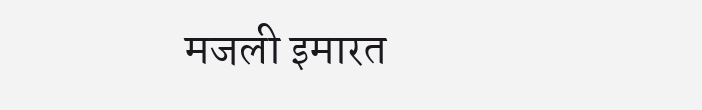मजली इमारत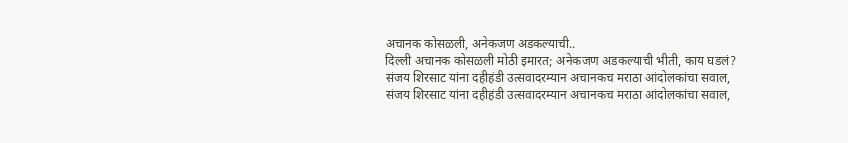अचानक कोसळली, अनेकजण अडकल्याची..
दिल्ली अचानक कोसळली मोठी इमारत; अनेकजण अडकल्याची भीती, काय घडलं?
संजय शिरसाट यांना दहीहंडी उत्सवादरम्यान अचानकच मराठा आंदोलकांचा सवाल,
संजय शिरसाट यांना दहीहंडी उत्सवादरम्यान अचानकच मराठा आंदोलकांचा सवाल,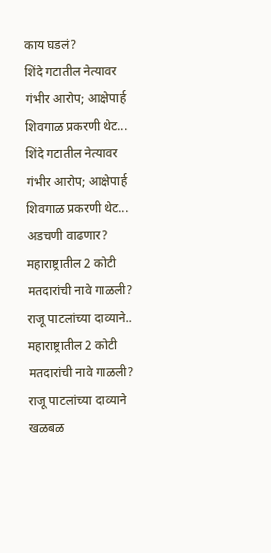काय घडलं?
शिंदे गटातील नेत्यावर गंभीर आरोप; आक्षेपार्ह शिवगाळ प्रकरणी थेट...
शिंदे गटातील नेत्यावर गंभीर आरोप; आक्षेपार्ह शिवगाळ प्रकरणी थेट... अडचणी वाढणार?
महाराष्ट्रातील 2 कोटी मतदारांची नावे गाळली? राजू पाटलांच्या दाव्याने..
महाराष्ट्रातील 2 कोटी मतदारांची नावे गाळली? राजू पाटलांच्या दाव्याने खळबळ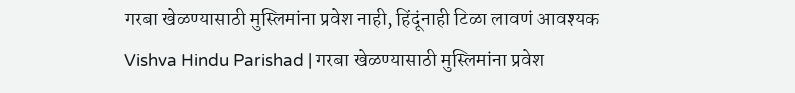गरबा खेळण्यासाठी मुस्लिमांना प्रवेश नाही, हिंदूंनाही टिळा लावणं आवश्यक
Vishva Hindu Parishad | गरबा खेळण्यासाठी मुस्लिमांना प्रवेश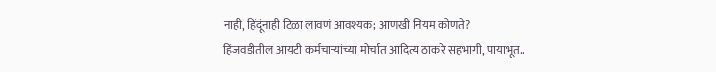नाही, हिंदूंनाही टिळा लावणं आवश्यक; आणखी नियम कोणते?
हिंजवडीतील आयटी कर्मचाऱ्यांच्या मोर्चात आदित्य ठाकरे सहभागी, पायाभूत..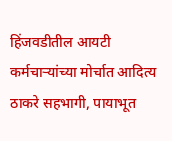हिंजवडीतील आयटी कर्मचाऱ्यांच्या मोर्चात आदित्य ठाकरे सहभागी, पायाभूत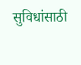सुविधांसाठी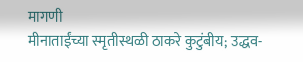मागणी
मीनाताईंच्या स्मृतीस्थळी ठाकरे कुटुंबीय; उद्धव-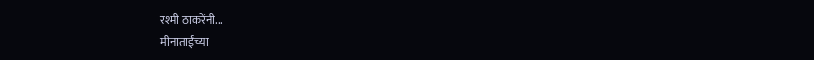रश्मी ठाकरेंनी...
मीनाताईंच्या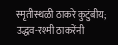स्मृतीस्थळी ठाकरे कुटुंबीय; उद्धव-रश्मी ठाकरेंनी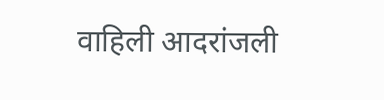वाहिली आदरांजली